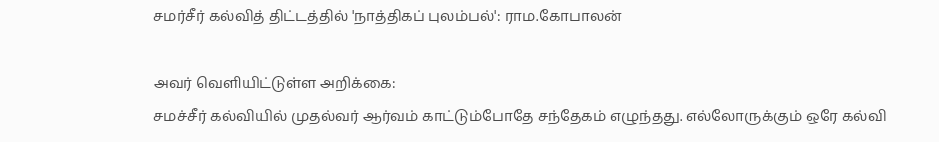சமர்சீர் கல்வித் திட்டத்தில் 'நாத்திகப் புலம்பல்': ராம.கோபாலன்

அவர் வெளியிட்டுள்ள அறிக்கை:
சமச்சீர் கல்வியில் முதல்வர் ஆர்வம் காட்டும்போதே சந்தேகம் எழுந்தது. எல்லோருக்கும் ஒரே கல்வி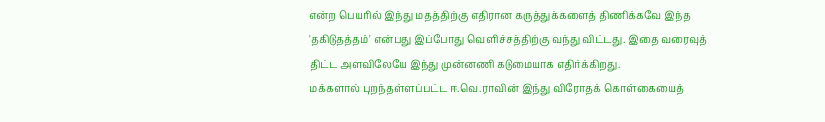என்ற பெயரில் இந்து மதத்திற்கு எதிரான கருத்துக்களைத் திணிக்கவே இந்த 'தகிடுதத்தம்' என்பது இப்போது வெளிச்சத்திற்கு வந்து விட்டது. இதை வரைவுத் திட்ட அளவிலேயே இந்து முன்னணி கடுமையாக எதிர்க்கிறது.
மக்களால் புறந்தள்ளப்பட்ட ஈ.வெ.ராவின் இந்து விரோதக் கொள்கையைத்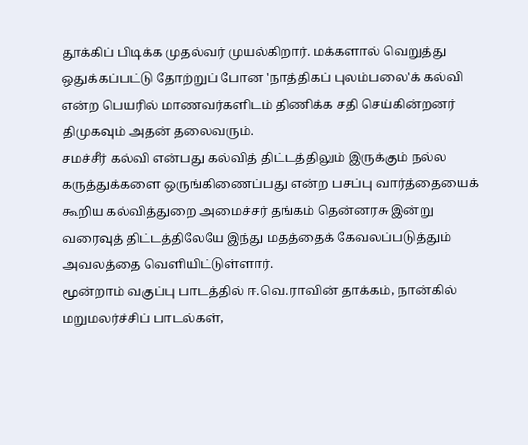தூக்கிப் பிடிக்க முதல்வர் முயல்கிறார். மக்களால் வெறுத்து ஒதுக்கப்பட்டு தோற்றுப் போன 'நாத்திகப் புலம்பலை'க் கல்வி என்ற பெயரில் மாணவர்களிடம் திணிக்க சதி செய்கின்றனர் திமுகவும் அதன் தலைவரும்.
சமச்சீர் கல்வி என்பது கல்வித் திட்டத்திலும் இருக்கும் நல்ல கருத்துக்களை ஒருங்கிணைப்பது என்ற பசப்பு வார்த்தையைக் கூறிய கல்வித்துறை அமைச்சர் தங்கம் தென்னரசு இன்று வரைவுத் திட்டத்திலேயே இந்து மதத்தைக் கேவலப்படுத்தும் அவலத்தை வெளியிட்டுள்ளார்.
மூன்றாம் வகுப்பு பாடத்தில் ஈ.வெ.ராவின் தாக்கம், நான்கில் மறுமலர்ச்சிப் பாடல்கள்,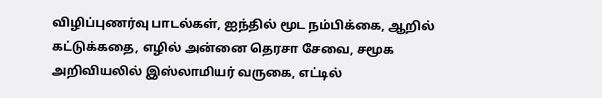விழிப்புணர்வு பாடல்கள், ஐந்தில் மூட நம்பிக்கை, ஆறில் கட்டுக்கதை, எழில் அன்னை தெரசா சேவை, சமூக அறிவியலில் இஸ்லாமியர் வருகை, எட்டில்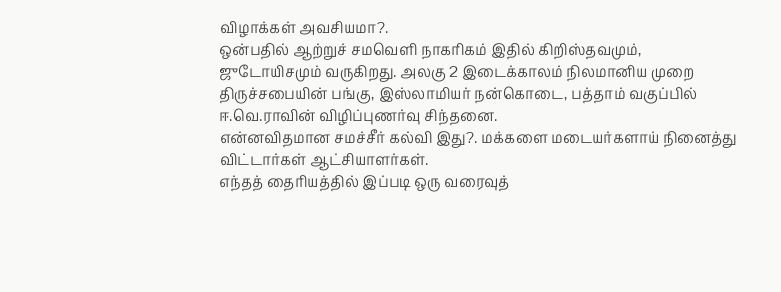விழாக்கள் அவசியமா?.
ஒன்பதில் ஆற்றுச் சமவெளி நாகரிகம் இதில் கிறிஸ்தவமும், ஜுடோயிசமும் வருகிறது. அலகு 2 இடைக்காலம் நிலமானிய முறை திருச்சபையின் பங்கு, இஸ்லாமியர் நன்கொடை, பத்தாம் வகுப்பில் ஈ.வெ.ராவின் விழிப்புணர்வு சிந்தனை.
என்னவிதமான சமச்சீர் கல்வி இது?. மக்களை மடையர்களாய் நினைத்து விட்டார்கள் ஆட்சியாளர்கள்.
எந்தத் தைரியத்தில் இப்படி ஒரு வரைவுத்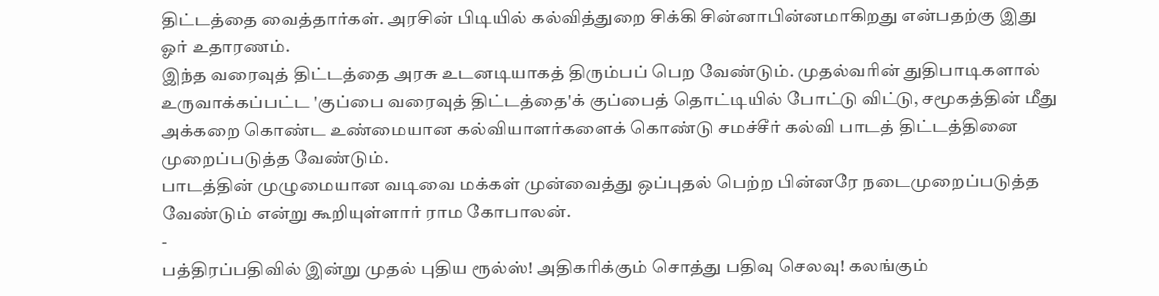திட்டத்தை வைத்தார்கள். அரசின் பிடியில் கல்வித்துறை சிக்கி சின்னாபின்னமாகிறது என்பதற்கு இது ஓர் உதாரணம்.
இந்த வரைவுத் திட்டத்தை அரசு உடனடியாகத் திரும்பப் பெற வேண்டும். முதல்வரின் துதிபாடிகளால் உருவாக்கப்பட்ட 'குப்பை வரைவுத் திட்டத்தை'க் குப்பைத் தொட்டியில் போட்டு விட்டு, சமூகத்தின் மீது அக்கறை கொண்ட உண்மையான கல்வியாளர்களைக் கொண்டு சமச்சீர் கல்வி பாடத் திட்டத்தினை முறைப்படுத்த வேண்டும்.
பாடத்தின் முழுமையான வடிவை மக்கள் முன்வைத்து ஒப்புதல் பெற்ற பின்னரே நடைமுறைப்படுத்த வேண்டும் என்று கூறியுள்ளார் ராம கோபாலன்.
-
பத்திரப்பதிவில் இன்று முதல் புதிய ரூல்ஸ்! அதிகரிக்கும் சொத்து பதிவு செலவு! கலங்கும்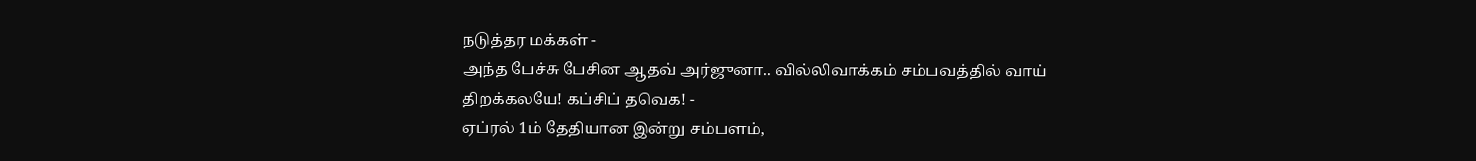நடுத்தர மக்கள் -
அந்த பேச்சு பேசின ஆதவ் அர்ஜுனா.. வில்லிவாக்கம் சம்பவத்தில் வாய் திறக்கலயே! கப்சிப் தவெக! -
ஏப்ரல் 1ம் தேதியான இன்று சம்பளம்,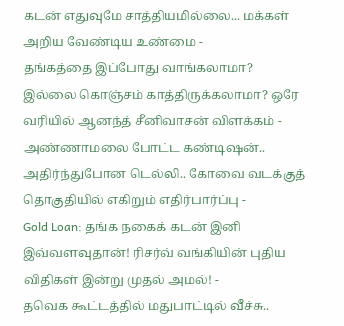கடன் எதுவுமே சாத்தியமில்லை... மக்கள் அறிய வேண்டிய உண்மை -
தங்கத்தை இப்போது வாங்கலாமா? இல்லை கொஞ்சம் காத்திருக்கலாமா? ஒரே வரியில் ஆனந்த் சீனிவாசன் விளக்கம் -
அண்ணாமலை போட்ட கண்டிஷன்.. அதிர்ந்துபோன டெல்லி.. கோவை வடக்குத் தொகுதியில் எகிறும் எதிர்பார்ப்பு -
Gold Loan: தங்க நகைக் கடன் இனி இவ்வளவுதான்! ரிசர்வ் வங்கியின் புதிய விதிகள் இன்று முதல் அமல்! -
தவெக கூட்டத்தில் மதுபாட்டில் வீச்சு..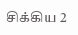சிக்கிய 2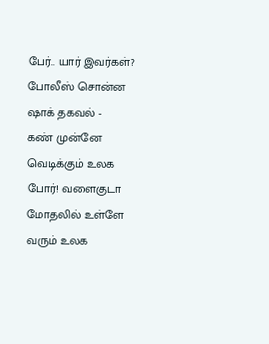பேர்.. யார் இவர்கள்? போலீஸ் சொன்ன ஷாக் தகவல் -
கண் முன்னே வெடிக்கும் உலக போர்! வளைகுடா மோதலில் உள்ளே வரும் உலக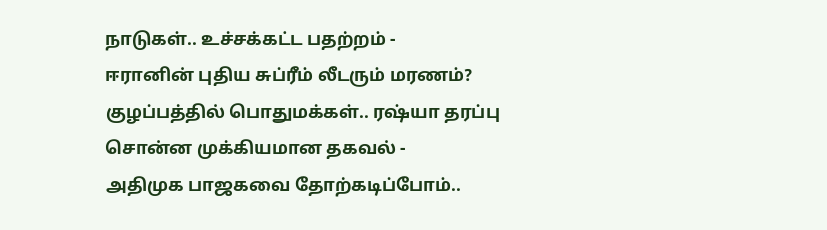நாடுகள்.. உச்சக்கட்ட பதற்றம் -
ஈரானின் புதிய சுப்ரீம் லீடரும் மரணம்? குழப்பத்தில் பொதுமக்கள்.. ரஷ்யா தரப்பு சொன்ன முக்கியமான தகவல் -
அதிமுக பாஜகவை தோற்கடிப்போம்..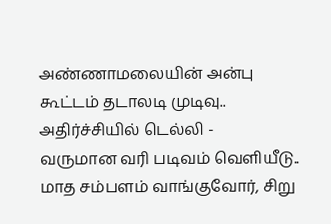அண்ணாமலையின் அன்பு கூட்டம் தடாலடி முடிவு.. அதிர்ச்சியில் டெல்லி -
வருமான வரி படிவம் வெளியீடு.. மாத சம்பளம் வாங்குவோர், சிறு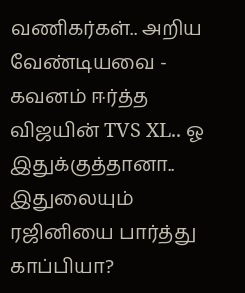வணிகர்கள்.. அறிய வேண்டியவை -
கவனம் ஈர்த்த விஜயின் TVS XL.. ஓ இதுக்குத்தானா.. இதுலையும் ரஜினியை பார்த்து காப்பியா?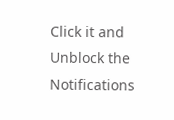Click it and Unblock the Notifications